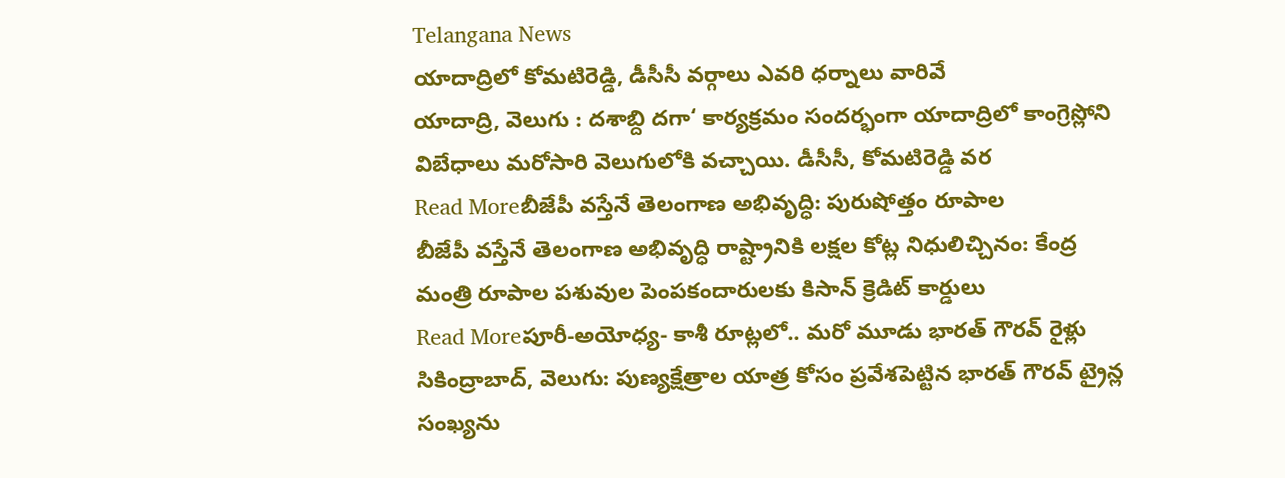Telangana News
యాదాద్రిలో కోమటిరెడ్డి, డీసీసీ వర్గాలు ఎవరి ధర్నాలు వారివే
యాదాద్రి, వెలుగు : దశాబ్ది దగా‘ కార్యక్రమం సందర్భంగా యాదాద్రిలో కాంగ్రెస్లోని విబేధాలు మరోసారి వెలుగులోకి వచ్చాయి. డీసీసీ, కోమటిరెడ్డి వర
Read Moreబీజేపీ వస్తేనే తెలంగాణ అభివృద్ధి: పురుషోత్తం రూపాల
బీజేపీ వస్తేనే తెలంగాణ అభివృద్ధి రాష్ట్రానికి లక్షల కోట్ల నిధులిచ్చినం: కేంద్ర మంత్రి రూపాల పశువుల పెంపకందారులకు కిసాన్ క్రెడిట్ కార్డులు
Read Moreపూరీ‑అయోధ్య‑ కాశీ రూట్లలో.. మరో మూడు భారత్ గౌరవ్ రైళ్లు
సికింద్రాబాద్, వెలుగు: పుణ్యక్షేత్రాల యాత్ర కోసం ప్రవేశపెట్టిన భారత్ గౌరవ్ ట్రైన్ల సంఖ్యను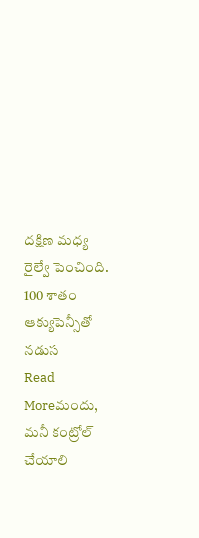దక్షిణ మధ్య రైల్వే పెంచింది. 100 శాతం ఆక్యుపెన్సీతో నడుస
Read Moreమందు, మనీ కంట్రోల్ చేయాలి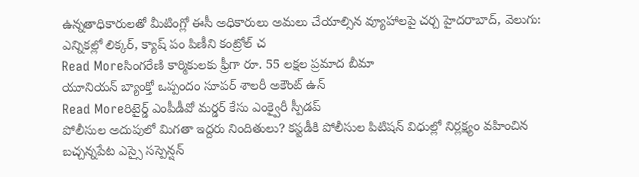ఉన్నతాధికారులతో మీటింగ్లో ఈసీ అధికారులు అమలు చేయాల్సిన వ్యూహాలపై చర్చ హైదరాబాద్, వెలుగు: ఎన్నికల్లో లిక్కర్, క్యాష్ పం పిణీని కంట్రోల్ చ
Read Moreసింగరేణి కార్మికులకు ఫ్రీగా రూ. 55 లక్షల ప్రమాద బీమా
యూనియన్ బ్యాంక్తో ఒప్పందం సూపర్ శాలరీ అకౌంట్ ఉన్
Read Moreరిటైర్డ్ ఎంపీడీవో మర్డర్ కేసు ఎంక్వైరీ స్పీడప్
పోలీసుల అదుపులో మిగతా ఇద్దరు నిందితులు? కస్టడీకి పోలీసుల పిటిషన్ విధుల్లో నిర్లక్ష్యం వహించిన బచ్చన్నపేట ఎస్సై సస్పెన్షన్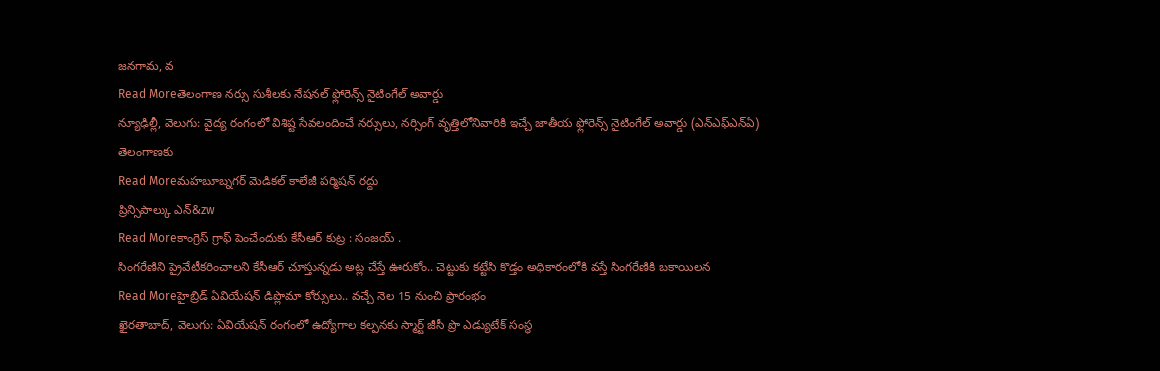జనగామ, వ
Read Moreతెలంగాణ నర్సు సుశీలకు నేషనల్ ఫ్లోరెన్స్ నైటింగేల్ అవార్డు
న్యూఢిల్లీ, వెలుగు: వైద్య రంగంలో విశిష్ట సేవలందించే నర్సులు, నర్సింగ్ వృత్తిలోనివారికి ఇచ్చే జాతీయ ఫ్లోరెన్స్ నైటింగేల్ అవార్డు (ఎన్ఎఫ్ఎన్ఏ) తెలంగాణకు
Read Moreమహబూబ్నగర్ మెడికల్ కాలేజీ పర్మిషన్ రద్దు
ప్రిన్సిపాల్కు ఎన్&zw
Read Moreకాంగ్రెస్ గ్రాఫ్ పెంచేందుకు కేసీఆర్ కుట్ర : సంజయ్ .
సింగరేణిని ప్రైవేటీకరించాలని కేసీఆర్ చూస్తున్నడు అట్ల చేస్తే ఊరుకోం.. చెట్టుకు కట్టేసి కొడ్తం అధికారంలోకి వస్తే సింగరేణికి బకాయిలన
Read Moreహైబ్రిడ్ ఏవియేషన్ డిప్లొమా కోర్సులు.. వచ్చే నెల 15 నుంచి ప్రారంభం
ఖైరతాబాద్, వెలుగు: ఏవియేషన్ రంగంలో ఉద్యోగాల కల్పనకు స్మార్ట్ జీసీ ప్రొ ఎడ్యుటేక్ సంస్థ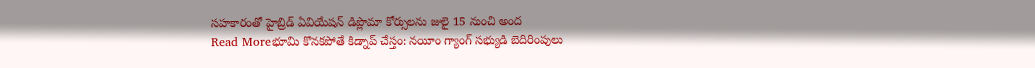సహకారంతో హైబ్రిడ్ ఏవియేషన్ డిప్లొమా కోర్సులను జులై 15 నుంచి అంద
Read Moreభూమి కొనకపోతే కిడ్నాప్ చేస్తం: నయీం గ్యాంగ్ సభ్యుడి బెదిరింపులు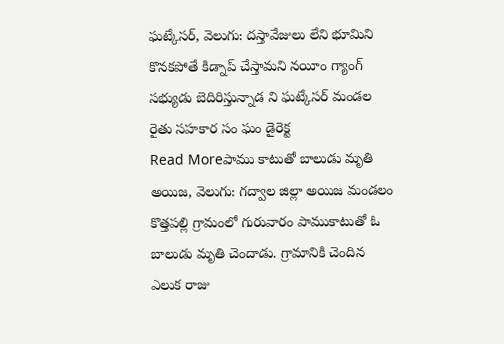ఘట్కేసర్, వెలుగు: దస్తావేజులు లేని భూమిని కొనకపోతే కిడ్నాప్ చేస్తామని నయీం గ్యాంగ్ సభ్యుడు బెదిరిస్తున్నాడ ని ఘట్కేసర్ మండల రైతు సహకార సం ఘం డైరెక్ట
Read Moreపాము కాటుతో బాలుడు మృతి
అయిజ, వెలుగు: గద్వాల జిల్లా అయిజ మండలం కొత్తపల్లి గ్రామంలో గురువారం పాముకాటుతో ఓ బాలుడు మృతి చెందాడు. గ్రామానికి చెందిన ఎలుక రాజు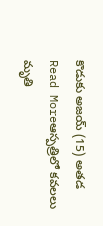కొడుకు అజయ్ (15) అతడ
Read Moreఆస్పత్రిలో కవలలు మృతి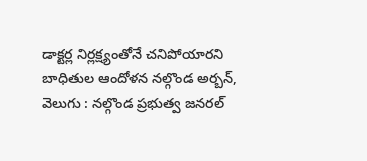డాక్టర్ల నిర్లక్ష్యంతోనే చనిపోయారని బాధితుల ఆందోళన నల్గొండ అర్బన్, వెలుగు : నల్గొండ ప్రభుత్వ జనరల్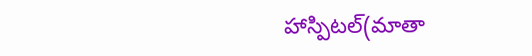హాస్పిటల్(మాతా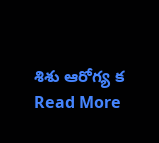శిశు ఆరోగ్య క
Read More